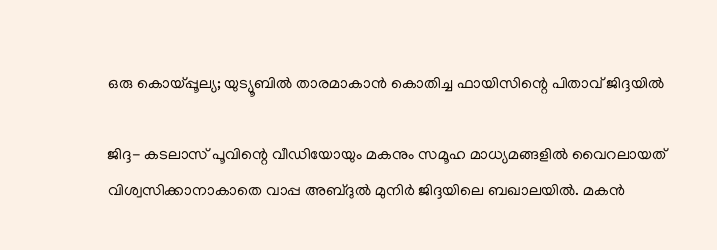ഒരു കൊയ്പ്പൂല്യ; യുട്യൂബില്‍ താരമാകാന്‍ കൊതിച്ച ഫായിസിന്റെ പിതാവ് ജിദ്ദയില്‍

ജിദ്ദ- കടലാസ് പൂവിന്റെ വീഡിയോയും മകനും സമൂഹ മാധ്യമങ്ങളില്‍ വൈറലായത് വിശ്വസിക്കാനാകാതെ വാപ്പ അബ്ദുല്‍ മുനിര്‍ ജിദ്ദയിലെ ബഖാലയില്‍. മകന്‍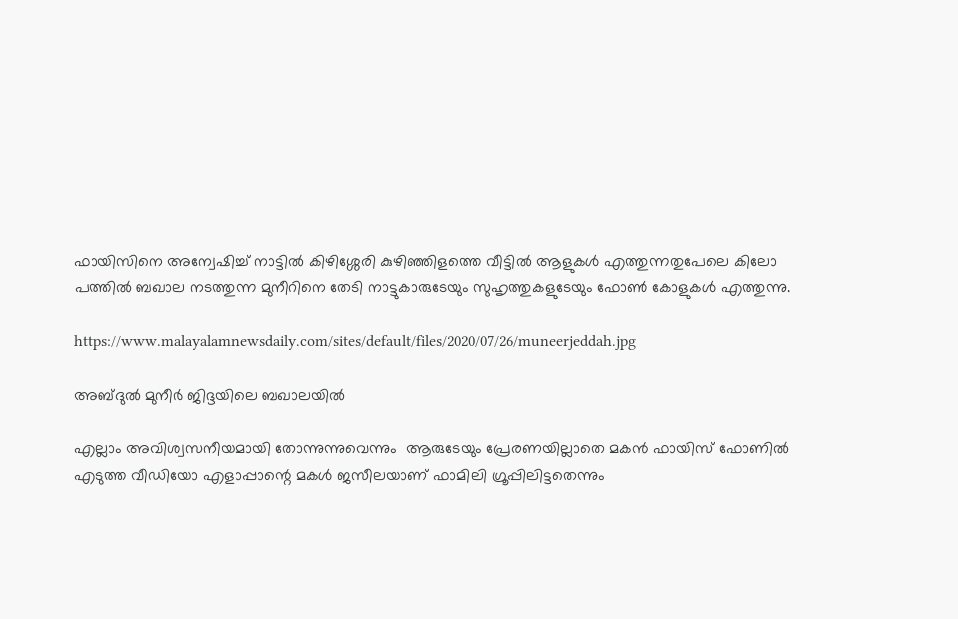ഫായിസിനെ അന്വേഷിച്ച് നാട്ടില്‍ കിഴിശ്ശേരി കുഴിഞ്ഞിളത്തെ വീട്ടില്‍ ആളുകള്‍ എത്തുന്നതുപേലെ കിലോ പത്തില്‍ ബഖാല നടത്തുന്ന മുനീറിനെ തേടി നാട്ടുകാരുടേയും സുഹൃത്തുകളുടേയും ഫോണ്‍ കോളുകള്‍ എത്തുന്നു.

https://www.malayalamnewsdaily.com/sites/default/files/2020/07/26/muneerjeddah.jpg

അബ്ദുല്‍ മുനീര്‍ ജിദ്ദയിലെ ബഖാലയില്‍

എല്ലാം അവിശ്വസനീയമായി തോന്നുന്നുവെന്നും  ആരുടേയും പ്രേരണയില്ലാതെ മകന്‍ ഫായിസ് ഫോണില്‍ എടുത്ത വീഡിയോ എളാപ്പാന്റെ മകള്‍ ജസീലയാണ് ഫാമിലി ഗ്രൂപ്പിലിട്ടതെന്നും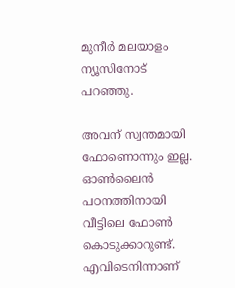മുനീര്‍ മലയാളം ന്യൂസിനോട് പറഞ്ഞു.

അവന് സ്വന്തമായി ഫോണൊന്നും ഇല്ല. ഓണ്‍ലൈന്‍ പഠനത്തിനായി വീട്ടിലെ ഫോണ്‍ കൊടുക്കാറുണ്ട്. എവിടെനിന്നാണ്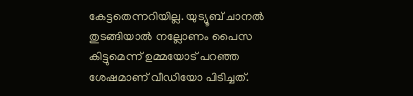കേട്ടതെന്നറിയില്ല. യുട്യൂബ് ചാനല്‍ തുടങ്ങിയാല്‍ നല്ലോണം പൈസ കിട്ടുമെന്ന് ഉമ്മയോട് പറഞ്ഞ ശേഷമാണ് വീഡിയോ പിടിച്ചത്.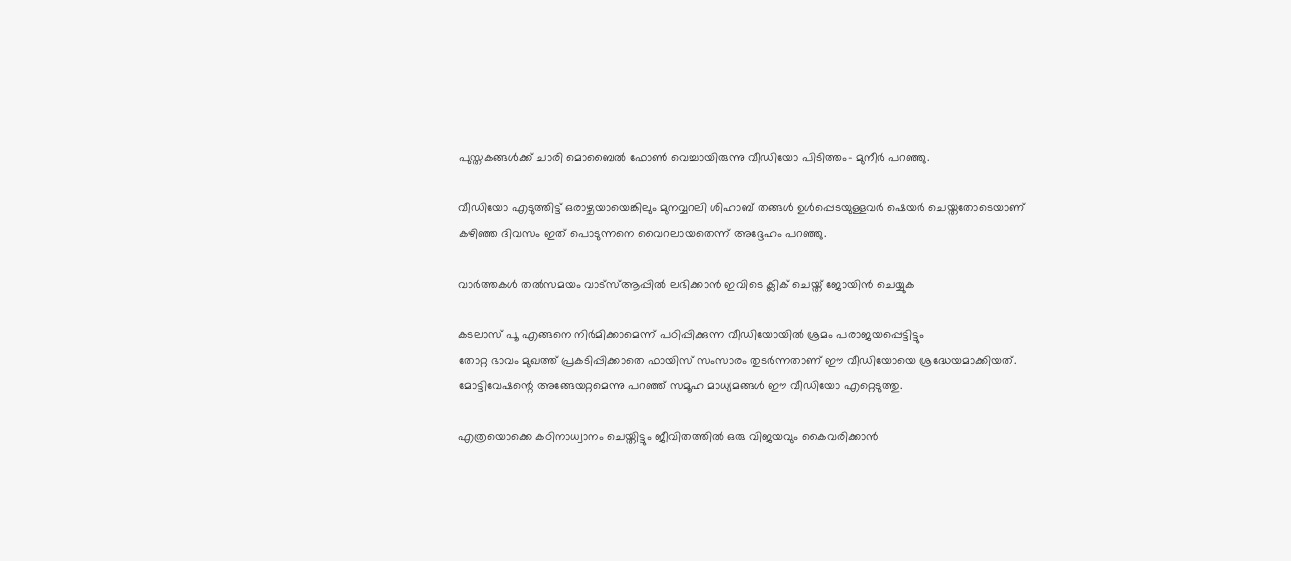പുസ്തകങ്ങള്‍ക്ക് ചാരി മൊബൈല്‍ ഫോണ്‍ വെച്ചായിരുന്നു വീഡിയോ പിടിത്തം- മുനീര്‍ പറഞ്ഞു.

വീഡിയോ എടുത്തിട്ട് ഒരാഴ്ചയായെങ്കിലും മുനവ്വറലി ശിഹാബ് തങ്ങള്‍ ഉള്‍പ്പെടയുള്ളവര്‍ ഷെയര്‍ ചെയ്തതോടെയാണ് കഴിഞ്ഞ ദിവസം ഇത് പൊടുന്നനെ വൈറലായതെന്ന് അദ്ദേഹം പറഞ്ഞു.

വാർത്തകൾ തൽസമയം വാട്‌സ്ആപ്പിൽ ലഭിക്കാൻ ഇവിടെ ക്ലിക് ചെയ്ത് ജോയിൻ ചെയ്യുക

കടലാസ് പൂ എങ്ങനെ നിര്‍മിക്കാമെന്ന് പഠിപ്പിക്കുന്ന വീഡിയോയില്‍ ശ്രമം പരാജയപ്പെട്ടിട്ടും
തോറ്റ ഭാവം മുഖത്ത് പ്രകടിപ്പിക്കാതെ ഫായിസ് സംസാരം തുടര്‍ന്നതാണ് ഈ വീഡിയോയെ ശ്രദ്ധേയമാക്കിയത്. മോട്ടിവേഷന്റെ അങ്ങേയറ്റമെന്നു പറഞ്ഞ് സമൂഹ മാധ്യമങ്ങള്‍ ഈ വീഡിയോ എറ്റെടുത്തു.

എത്രയൊക്കെ കഠിനാധ്വാനം ചെയ്തിട്ടും ജീവിതത്തില്‍ ഒരു വിജയവും കൈവരിക്കാന്‍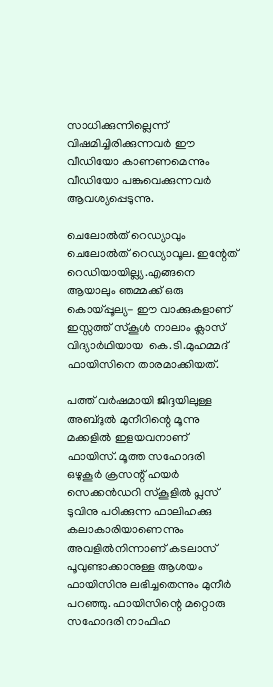സാധിക്കുന്നില്ലെന്ന് വിഷമിച്ചിരിക്കുന്നവര്‍ ഈ വീഡിയോ കാണണമെന്നും വീഡിയോ പങ്കുവെക്കുന്നവര്‍ ആവശ്യപ്പെടുന്നു.

ചെലോല്‍ത് റെഡ്യാവും ചെലോല്‍ത് റെഡ്യാവൂല. ഇന്റേത് റെഡിയായില്ല്യ.എങ്ങനെ ആയാലും ഞമ്മക്ക് ഒരു കൊയ്പ്പൂല്യ- ഈ വാക്കുകളാണ് ഇസ്സത്ത് സ്‌കൂള്‍ നാലാം ക്ലാസ് വിദ്യാര്‍ഥിയായ  കെ.ടി.മുഹമ്മദ് ഫായിസിനെ താരമാക്കിയത്.

പത്ത് വര്‍ഷമായി ജിദ്ദയിലുള്ള അബ്ദുല്‍ മുനീറിന്റെ മൂന്നു മക്കളില്‍ ഇളയവനാണ് ഫായിസ്. മൂത്ത സഹോദരി ഒഴുകൂര്‍ ക്രസന്റ് ഹയര്‍ സെക്കന്‍ഡറി സ്‌കൂളില്‍ പ്ലസ് ടുവിനു പഠിക്കുന്ന ഫാലിഹക്കു കലാകാരിയാണെന്നും അവളില്‍നിന്നാണ് കടലാസ് പൂവുണ്ടാക്കാനുള്ള ആശയം ഫായിസിനു ലഭിച്ചതെന്നും മുനീര്‍ പറഞ്ഞു. ഫായിസിന്റെ മറ്റൊരു സഹോദരി നാഫിഹ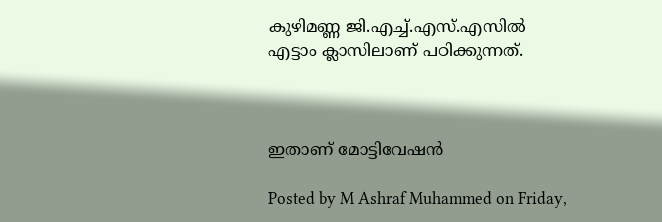കുഴിമണ്ണ ജി.എച്ച്.എസ്.എസില്‍ എട്ടാം ക്ലാസിലാണ് പഠിക്കുന്നത്.



ഇതാണ് മോട്ടിവേഷൻ

Posted by M Ashraf Muhammed on Friday,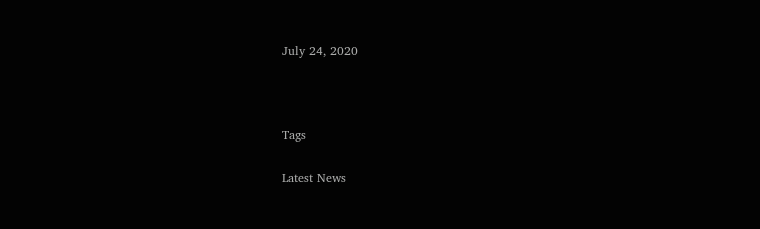July 24, 2020



Tags

Latest News